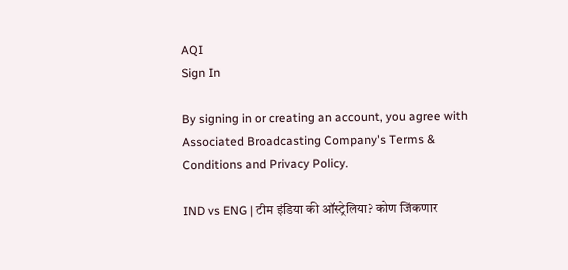AQI
Sign In

By signing in or creating an account, you agree with Associated Broadcasting Company's Terms & Conditions and Privacy Policy.

IND vs ENG | टीम इंडिया की ऑस्ट्रेलिया? कोण जिंकणार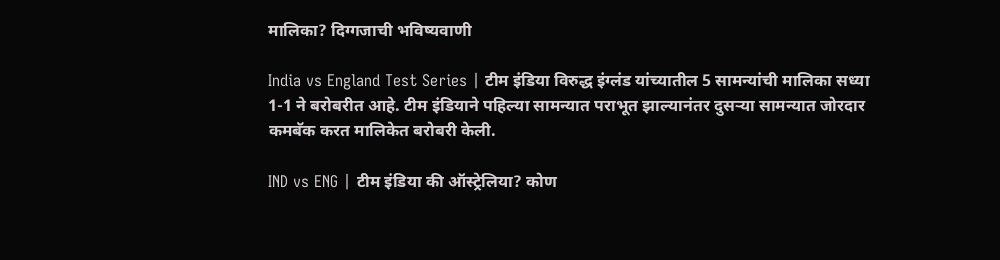मालिका? दिग्गजाची भविष्यवाणी

India vs England Test Series | टीम इंडिया विरुद्ध इंग्लंड यांच्यातील 5 सामन्यांची मालिका सध्या 1-1 ने बरोबरीत आहे. टीम इंडियाने पहिल्या सामन्यात पराभूत झाल्यानंतर दुसऱ्या सामन्यात जोरदार कमबॅक करत मालिकेत बरोबरी केली.

IND vs ENG | टीम इंडिया की ऑस्ट्रेलिया? कोण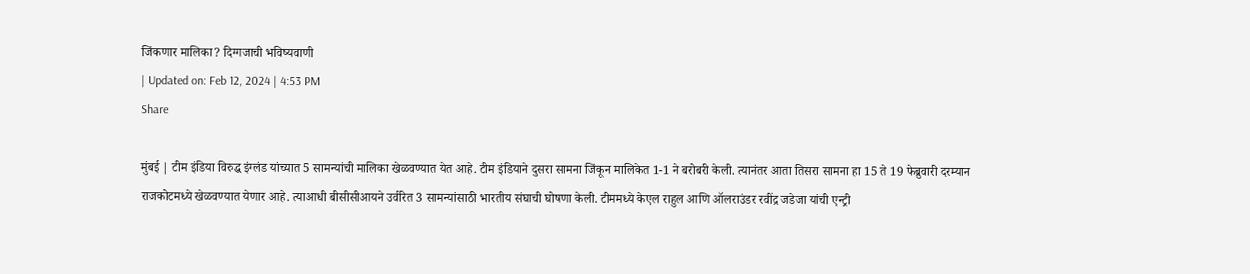जिंकणार मालिका? दिग्गजाची भविष्यवाणी
| Updated on: Feb 12, 2024 | 4:53 PM
Share

मुंबई | टीम इंडिया विरुद्ध इंग्लंड यांच्यात 5 सामन्यांची मालिका खेळवण्यात येत आहे. टीम इंडियाने दुसरा सामना जिंकून मालिकेत 1-1 ने बरोबरी केली. त्यानंतर आता तिसरा सामना हा 15 ते 19 फेब्रुवारी दरम्यान राजकोटमध्ये खेळवण्यात येणार आहे. त्याआधी बीसीसीआयने उर्वरित 3 सामन्यांसाठी भारतीय संघाची घोषणा केली. टीममध्ये केएल राहुल आणि ऑलराउंडर रवींद्र जडेजा यांची एन्ट्री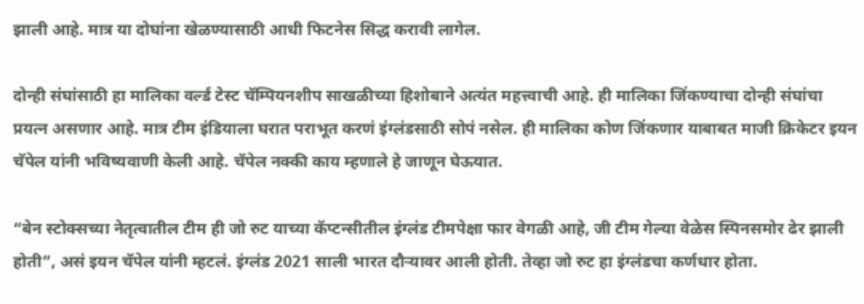झाली आहे. मात्र या दोघांना खेळण्यासाठी आधी फिटनेस सिद्ध करावी लागेल.

दोन्ही संघांसाठी हा मालिका वर्ल्ड टेस्ट चॅम्पियनशीप साखळीच्या हिशोबाने अत्यंत महत्त्वाची आहे. ही मालिका जिंकण्याचा दोन्ही संघांचा प्रयत्न असणार आहे. मात्र टीम इंडियाला घरात पराभूत करणं इंग्लंडसाठी सोपं नसेल. ही मालिका कोण जिंकणार याबाबत माजी क्रिकेटर इयन चॅपेल यांनी भविष्यवाणी केली आहे. चॅपेल नक्की काय म्हणाले हे जाणून घेऊयात.

“बेन स्टोक्सच्या नेतृत्वातील टीम ही जो रुट याच्या कॅप्टन्सीतील इंग्लंड टीमपेक्षा फार वेगळी आहे, जी टीम गेल्या वेळेस स्पिनसमोर ढेर झाली होती”, असं इयन चॅपेल यांनी म्हटलं. इंग्लंड 2021 साली भारत दौऱ्यावर आली होती. तेव्हा जो रुट हा इंग्लंडचा कर्णधार होता.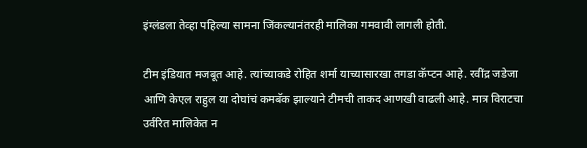इंग्लंडला तेव्हा पहिल्या सामना जिंकल्यानंतरही मालिका गमवावी लागली होती.

टीम इंडियात मजबूत आहे. त्यांच्याकडे रोहित शर्मा याच्यासारखा तगडा कॅप्टन आहे. रवींद्र जडेजा आणि केएल राहुल या दोघांचं कमबॅक झाल्याने टीमची ताकद आणखी वाढली आहे. मात्र विराटचा उर्वरित मालिकेत न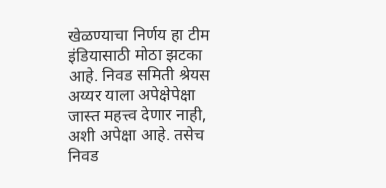खेळण्याचा निर्णय हा टीम इंडियासाठी मोठा झटका आहे. निवड समिती श्रेयस अय्यर याला अपेक्षेपेक्षा जास्त महत्त्व देणार नाही, अशी अपेक्षा आहे. तसेच निवड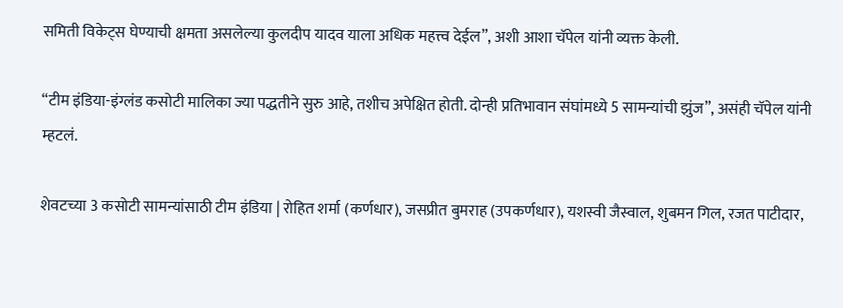समिती विकेट्स घेण्याची क्षमता असलेल्या कुलदीप यादव याला अधिक महत्त्व देईल”, अशी आशा चॅपेल यांनी व्यक्त केली.

“टीम इंडिया-इंग्लंड कसोटी मालिका ज्या पद्धतीने सुरु आहे, तशीच अपेक्षित होती. दोन्ही प्रतिभावान संघांमध्ये 5 सामन्यांची झुंज”, असंही चॅपेल यांनी म्हटलं.

शेवटच्या 3 कसोटी सामन्यांसाठी टीम इंडिया | रोहित शर्मा (कर्णधार), जसप्रीत बुमराह (उपकर्णधार), यशस्वी जैस्वाल, शुबमन गिल, रजत पाटीदार,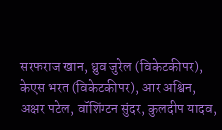सरफराज खान, ध्रुव जुरेल (विकेटकीपर), केएस भरत (विकेटकीपर), आर अश्विन, अक्षर पटेल, वॉशिंग्टन सुंदर, कुलदीप यादव,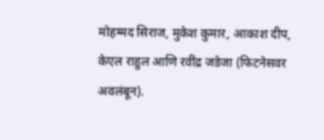मोहम्मद सिराज, मुकेश कुमार, आकाश दीप, केएल राहुल आणि रवींद्र जडेजा (फिटनेसवर अवलंबून).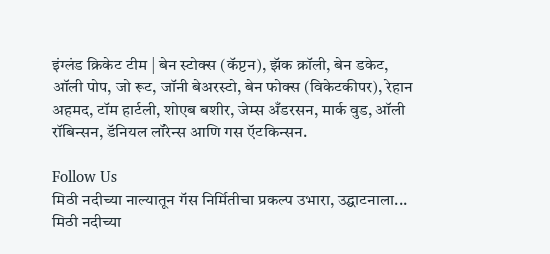इंग्लंड क्रिकेट टीम | बेन स्टोक्स (कॅप्टन), झॅक क्रॉली, बेन डकेट, ऑली पोप, जो रूट, जॉनी बेअरस्टो, बेन फोक्स (विकेटकीपर), रेहान अहमद, टॉम हार्टली, शोएब बशीर, जेम्स अँडरसन, मार्क वुड, ऑली रॉबिन्सन, डॅनियल लॉरेन्स आणि गस ऍटकिन्सन.

Follow Us
मिठी नदीच्या नाल्यातून गॅस निर्मितीचा प्रकल्प उभारा, उद्घाटनाला...
मिठी नदीच्या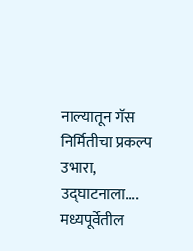नाल्यातून गॅस निर्मितीचा प्रकल्प उभारा, उद्घाटनाला....
मध्यपूर्वेतील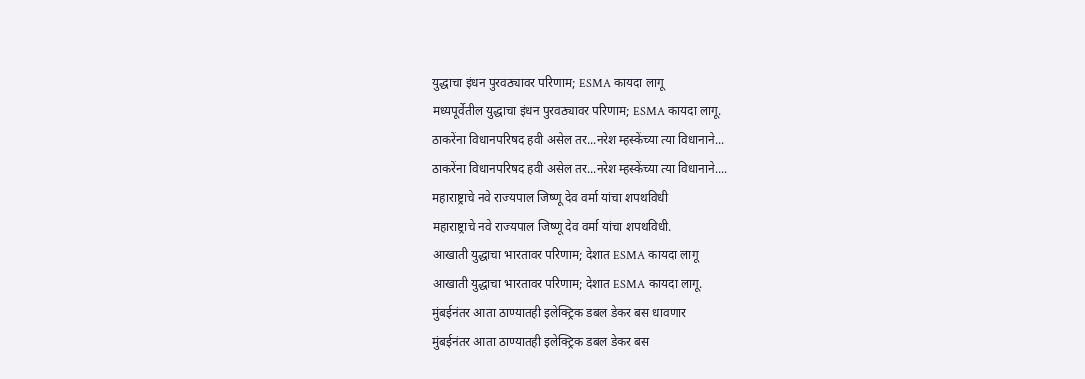युद्धाचा इंधन पुरवठ्यावर परिणाम; ESMA कायदा लागू
मध्यपूर्वेतील युद्धाचा इंधन पुरवठ्यावर परिणाम; ESMA कायदा लागू.
ठाकरेंना विधानपरिषद हवी असेल तर...नरेश म्हस्केंच्या त्या विधानाने...
ठाकरेंना विधानपरिषद हवी असेल तर...नरेश म्हस्केंच्या त्या विधानाने....
महाराष्ट्राचे नवे राज्यपाल जिष्णू देव वर्मा यांचा शपथविधी
महाराष्ट्राचे नवे राज्यपाल जिष्णू देव वर्मा यांचा शपथविधी.
आखाती युद्धाचा भारतावर परिणाम; देशात ESMA कायदा लागू
आखाती युद्धाचा भारतावर परिणाम; देशात ESMA कायदा लागू.
मुंबईनंतर आता ठाण्यातही इलेक्ट्रिक डबल डेकर बस धावणार
मुंबईनंतर आता ठाण्यातही इलेक्ट्रिक डबल डेकर बस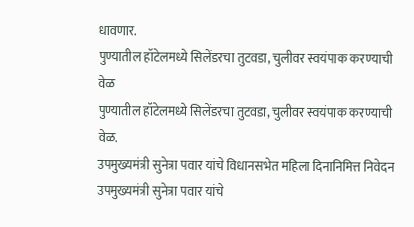धावणार.
पुण्यातील हॉटेलमध्ये सिलेंडरचा तुटवडा, चुलीवर स्वयंपाक करण्याची वेळ
पुण्यातील हॉटेलमध्ये सिलेंडरचा तुटवडा, चुलीवर स्वयंपाक करण्याची वेळ.
उपमुख्यमंत्री सुनेत्रा पवार यांचे विधानसभेत महिला दिनानिमित्त निवेदन
उपमुख्यमंत्री सुनेत्रा पवार यांचे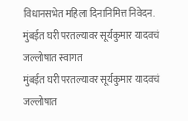विधानसभेत महिला दिनानिमित्त निवेदन.
मुंबईत घरी परतल्यावर सूर्यकुमार यादवचं जल्लोषात स्वागत
मुंबईत घरी परतल्यावर सूर्यकुमार यादवचं जल्लोषात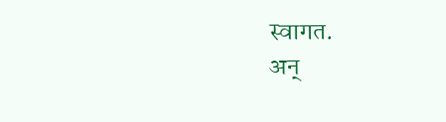स्वागत.
अन्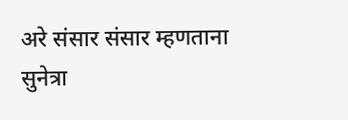अरे संसार संसार म्हणताना सुनेत्रा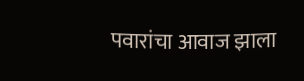पवारांचा आवाज झाला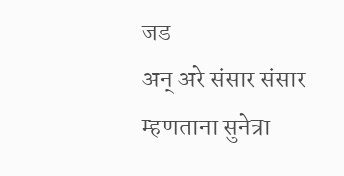जड
अन् अरे संसार संसार म्हणताना सुनेत्रा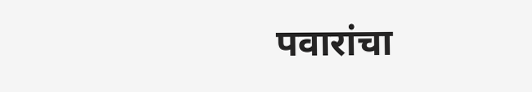पवारांचा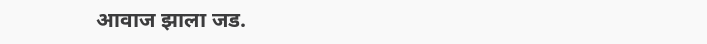आवाज झाला जड.